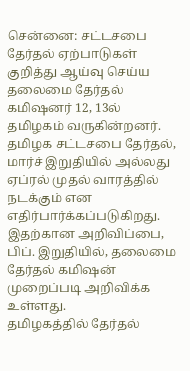சென்னை: சட்டசபை தேர்தல் ஏற்பாடுகள் குறித்து ஆய்வு செய்ய தலைமை தேர்தல் கமிஷனர் 12, 13ல் தமிழகம் வருகின்றனர்.
தமிழக சட்டசபை தேர்தல், மார்ச் இறுதியில் அல்லது ஏப்ரல் முதல் வாரத்தில் நடக்கும் என எதிர்பார்க்கப்படுகிறது. இதற்கான அறிவிப்பை, பிப். இறுதியில், தலைமை தேர்தல் கமிஷன் முறைப்படி அறிவிக்க உள்ளது.
தமிழகத்தில் தேர்தல்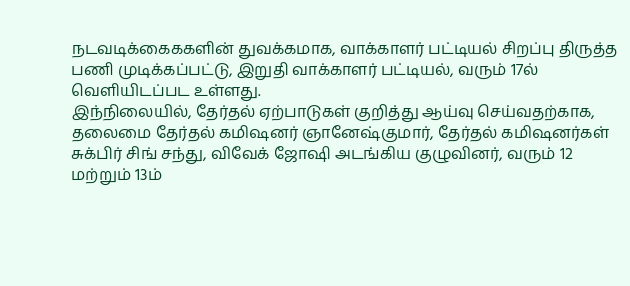நடவடிக்கைககளின் துவக்கமாக, வாக்காளர் பட்டியல் சிறப்பு திருத்த பணி முடிக்கப்பட்டு, இறுதி வாக்காளர் பட்டியல், வரும் 17ல் வெளியிடப்பட உள்ளது.
இந்நிலையில், தேர்தல் ஏற்பாடுகள் குறித்து ஆய்வு செய்வதற்காக, தலைமை தேர்தல் கமிஷனர் ஞானேஷ்குமார், தேர்தல் கமிஷனர்கள் சுக்பிர் சிங் சந்து, விவேக் ஜோஷி அடங்கிய குழுவினர், வரும் 12 மற்றும் 13ம்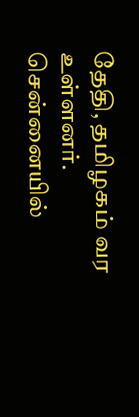தேதி, தமிழகம் வர உள்ளனர்.
சென்னையில்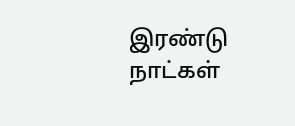இரண்டு நாட்கள்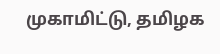முகாமிட்டு, தமிழக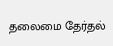தலைமை தேர்தல்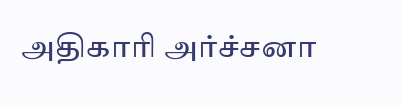அதிகாரி அர்ச்சனா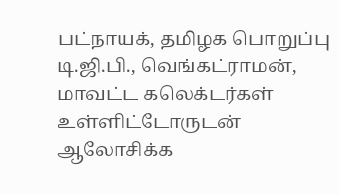பட்நாயக், தமிழக பொறுப்பு டி.ஜி.பி., வெங்கட்ராமன், மாவட்ட கலெக்டர்கள் உள்ளிட்டோருடன் ஆலோசிக்க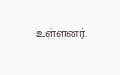உள்ளனர்.